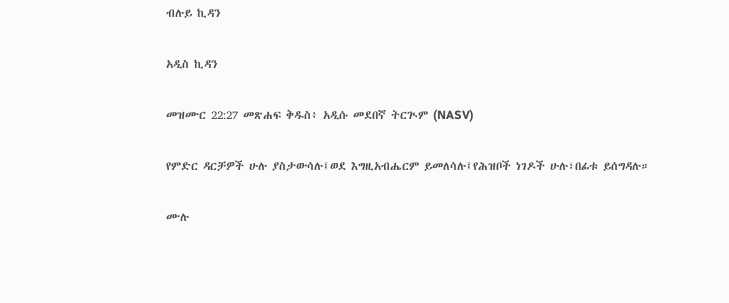ብሉይ ኪዳን

አዲስ ኪዳን

መዝሙር 22:27 መጽሐፍ ቅዱስ፥ አዲሱ መደበኛ ትርጒም (NASV)

የምድር ዳርቻዎች ሁሉ ያስታውሳሉ፤ወደ እግዚአብሔርም ይመለሳሉ፤የሕዝቦች ነገዶች ሁሉ፣በፊቱ ይሰግዳሉ።

ሙሉ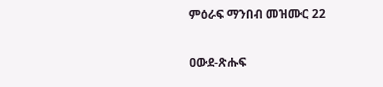ምዕራፍ ማንበብ መዝሙር 22

ዐውደ-ጽሑፍ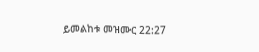ይመልከቱ መዝሙር 22:27